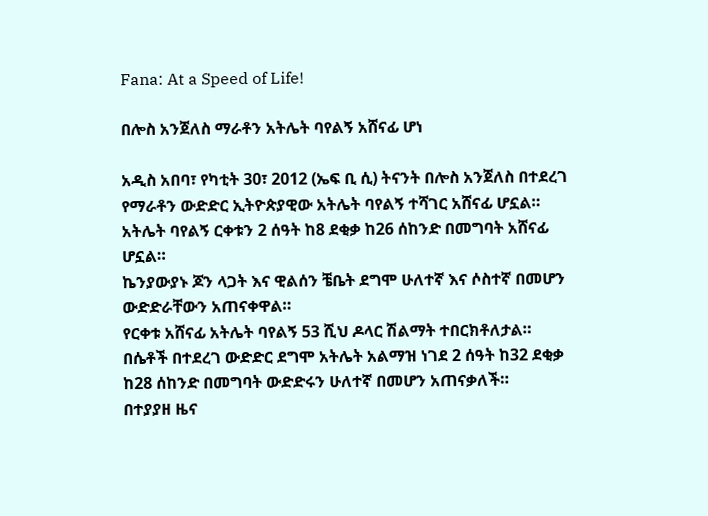Fana: At a Speed of Life!

በሎስ አንጀለስ ማራቶን አትሌት ባየልኝ አሸናፊ ሆነ

አዲስ አበባ፣ የካቲት 30፣ 2012 (ኤፍ ቢ ሲ) ትናንት በሎስ አንጀለስ በተደረገ የማራቶን ውድድር ኢትዮጵያዊው አትሌት ባየልኝ ተሻገር አሸናፊ ሆኗል።
አትሌት ባየልኝ ርቀቱን 2 ሰዓት ከ8 ደቂቃ ከ26 ሰከንድ በመግባት አሸናፊ ሆኗል።
ኬንያውያኑ ጆን ላጋት እና ዊልሰን ቼቤት ደግሞ ሁለተኛ እና ሶስተኛ በመሆን ውድድራቸውን አጠናቀዋል።
የርቀቱ አሸናፊ አትሌት ባየልኝ 53 ሺህ ዶላር ሽልማት ተበርክቶለታል።
በሴቶች በተደረገ ውድድር ደግሞ አትሌት አልማዝ ነገደ 2 ሰዓት ከ32 ደቂቃ ከ28 ሰከንድ በመግባት ውድድሩን ሁለተኛ በመሆን አጠናቃለች።
በተያያዘ ዜና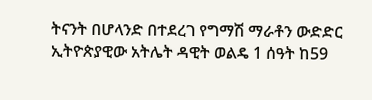ትናንት በሆላንድ በተደረገ የግማሽ ማራቶን ውድድር ኢትዮጵያዊው አትሌት ዳዊት ወልዴ 1 ሰዓት ከ59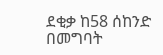ደቂቃ ከ58 ሰከንድ በመግባት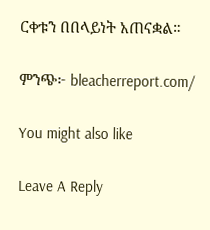ርቀቱን በበላይነት አጠናቋል።

ምንጭ፦ bleacherreport.com/

You might also like

Leave A Reply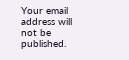Your email address will not be published.